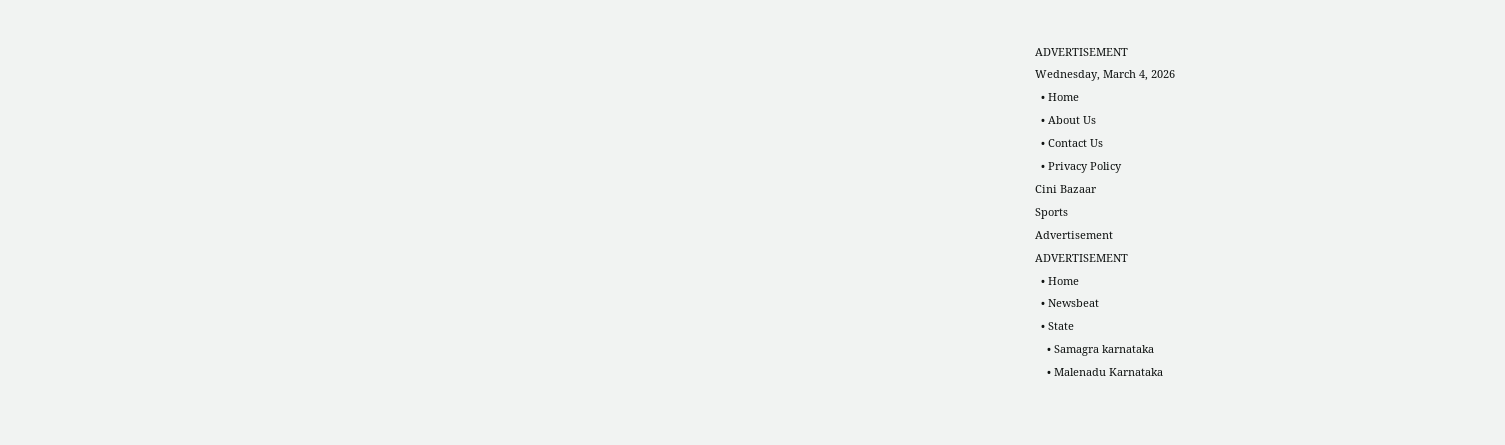ADVERTISEMENT
Wednesday, March 4, 2026
  • Home
  • About Us
  • Contact Us
  • Privacy Policy
Cini Bazaar
Sports
Advertisement
ADVERTISEMENT
  • Home
  • Newsbeat
  • State
    • Samagra karnataka
    • Malenadu Karnataka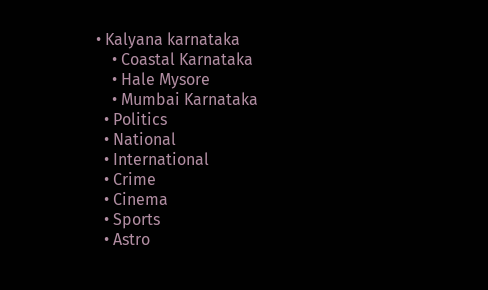• Kalyana karnataka
    • Coastal Karnataka
    • Hale Mysore
    • Mumbai Karnataka
  • Politics
  • National
  • International
  • Crime
  • Cinema
  • Sports
  • Astro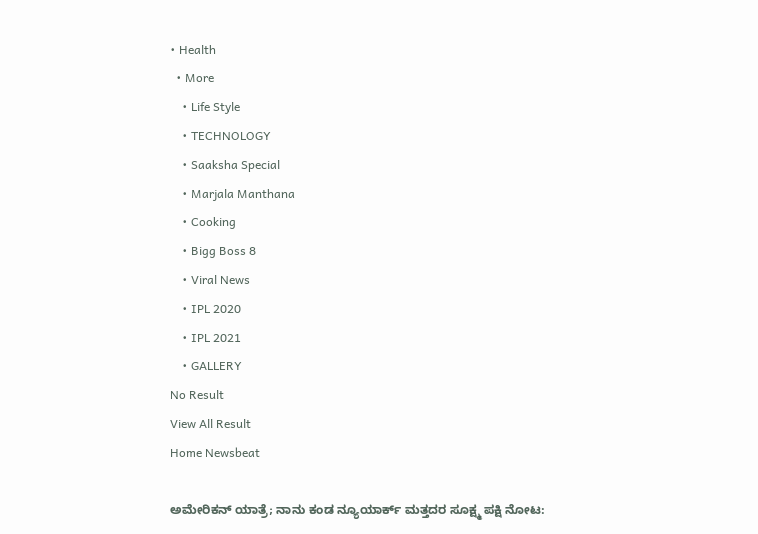• Health
  • More
    • Life Style
    • TECHNOLOGY
    • Saaksha Special
    • Marjala Manthana
    • Cooking
    • Bigg Boss 8
    • Viral News
    • IPL 2020
    • IPL 2021
    • GALLERY
No Result
View All Result
Home Newsbeat

ಅಮೇರಿಕನ್ ಯಾತ್ರೆ; ನಾನು ಕಂಡ ನ್ಯೂಯಾರ್ಕ್ ಮತ್ತದರ ಸೂಕ್ಷ್ಮ ಪಕ್ಷಿ ನೋಟ: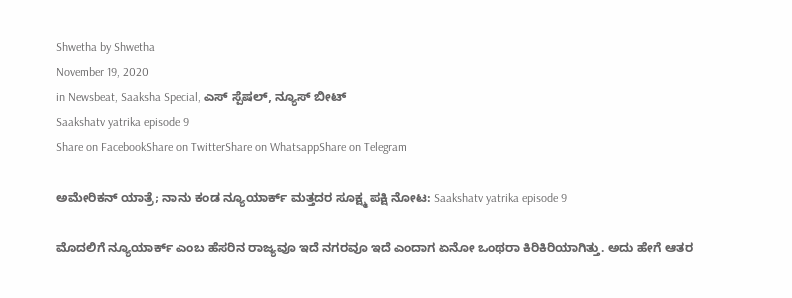Shwetha by Shwetha
November 19, 2020
in Newsbeat, Saaksha Special, ಎಸ್ ಸ್ಪೆಷಲ್, ನ್ಯೂಸ್ ಬೀಟ್
Saakshatv yatrika episode 9
Share on FacebookShare on TwitterShare on WhatsappShare on Telegram

ಅಮೇರಿಕನ್ ಯಾತ್ರೆ; ನಾನು ಕಂಡ ನ್ಯೂಯಾರ್ಕ್ ಮತ್ತದರ ಸೂಕ್ಷ್ಮ ಪಕ್ಷಿ ನೋಟ: Saakshatv yatrika episode 9

ಮೊದಲಿಗೆ ನ್ಯೂಯಾರ್ಕ್ ಎಂಬ ಹೆಸರಿನ ರಾಜ್ಯವೂ ಇದೆ ನಗರವೂ ಇದೆ ಎಂದಾಗ ಏನೋ ಒಂಥರಾ ಕಿರಿಕಿರಿಯಾಗಿತ್ತು. ಅದು ಹೇಗೆ ಆತರ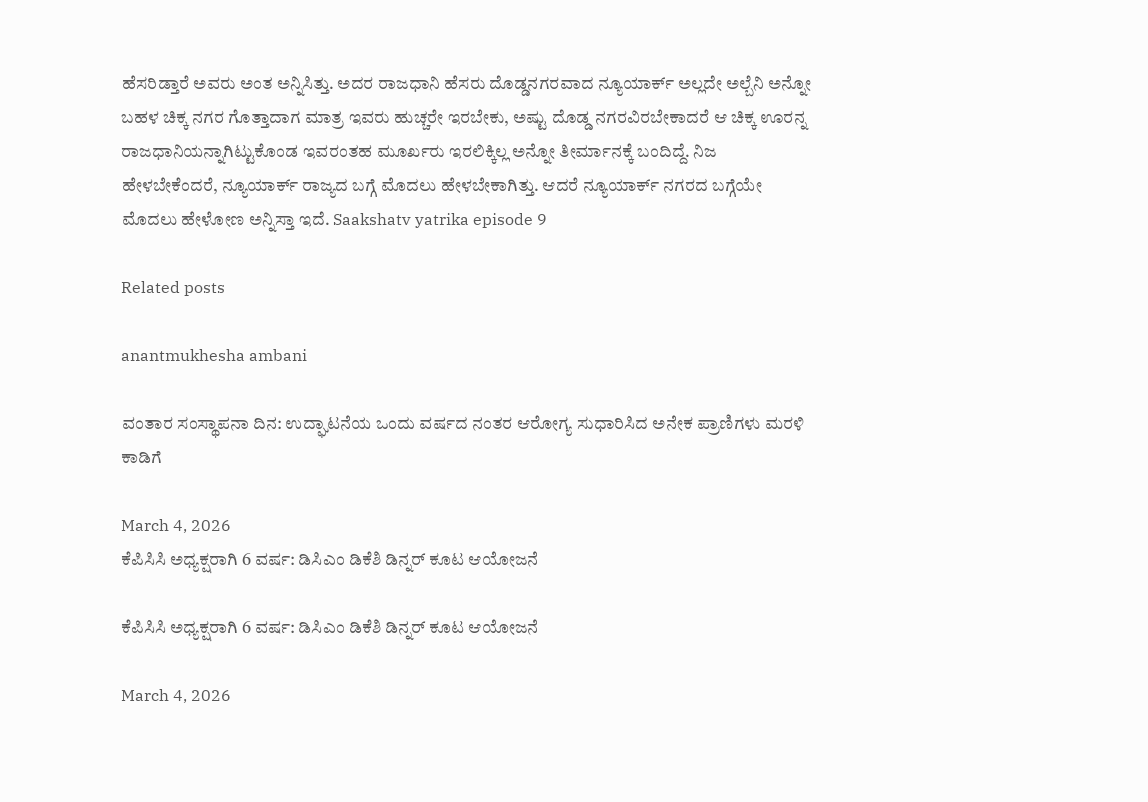ಹೆಸರಿಡ್ತಾರೆ ಅವರು ಅಂತ ಅನ್ನಿಸಿತ್ತು. ಅದರ ರಾಜಧಾನಿ ಹೆಸರು ದೊಡ್ಡನಗರವಾದ ನ್ಯೂಯಾರ್ಕ್ ಅಲ್ಲದೇ ಅಲ್ಬೆನಿ ಅನ್ನೋ ಬಹಳ ಚಿಕ್ಕ ನಗರ ಗೊತ್ತಾದಾಗ ಮಾತ್ರ ಇವರು ಹುಚ್ಚರೇ ಇರಬೇಕು, ಅಷ್ಟು ದೊಡ್ಡ ನಗರವಿರಬೇಕಾದರೆ ಆ ಚಿಕ್ಕ ಊರನ್ನ ರಾಜಧಾನಿಯನ್ನಾಗಿಟ್ಟುಕೊಂಡ ಇವರಂತಹ ಮೂರ್ಖರು ಇರಲಿಕ್ಕಿಲ್ಲ ಅನ್ನೋ ತೀರ್ಮಾನಕ್ಕೆ ಬಂದಿದ್ದೆ. ನಿಜ ಹೇಳಬೇಕೆಂದರೆ, ನ್ಯೂಯಾರ್ಕ್ ರಾಜ್ಯದ ಬಗ್ಗೆ ಮೊದಲು ಹೇಳಬೇಕಾಗಿತ್ತು‌. ಆದರೆ ನ್ಯೂಯಾರ್ಕ್ ನಗರದ ಬಗ್ಗೆಯೇ ಮೊದಲು ಹೇಳೋಣ ಅನ್ನಿಸ್ತಾ ಇದೆ. Saakshatv yatrika episode 9

Related posts

anantmukhesha ambani

ವಂತಾರ ಸಂಸ್ಥಾಪನಾ ದಿನ: ಉದ್ಘಾಟನೆಯ ಒಂದು ವರ್ಷದ ನಂತರ ಆರೋಗ್ಯ ಸುಧಾರಿಸಿದ ಅನೇಕ ಪ್ರಾಣಿಗಳು ಮರಳಿ ಕಾಡಿಗೆ

March 4, 2026
ಕೆಪಿಸಿಸಿ ಅಧ್ಯಕ್ಷರಾಗಿ 6 ವರ್ಷ: ಡಿಸಿಎಂ ಡಿಕೆಶಿ ಡಿನ್ನರ್ ಕೂಟ ಆಯೋಜನೆ

ಕೆಪಿಸಿಸಿ ಅಧ್ಯಕ್ಷರಾಗಿ 6 ವರ್ಷ: ಡಿಸಿಎಂ ಡಿಕೆಶಿ ಡಿನ್ನರ್ ಕೂಟ ಆಯೋಜನೆ

March 4, 2026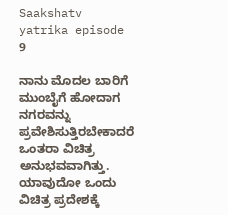Saakshatv yatrika episode 9

ನಾನು ಮೊದಲ ಬಾರಿಗೆ ಮುಂಬೈಗೆ ಹೋದಾಗ ನಗರವನ್ನು ಪ್ರವೇಶಿಸುತ್ತಿರಬೇಕಾದರೆ ಒಂತರಾ ವಿಚಿತ್ರ ಅನುಭವವಾಗಿತ್ತು. ಯಾವುದೋ ಒಂದು ವಿಚಿತ್ರ ಪ್ರದೇಶಕ್ಕೆ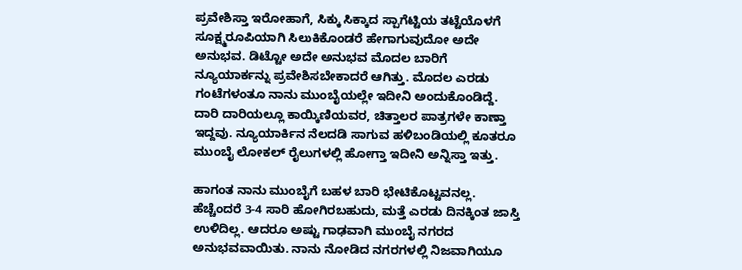ಪ್ರವೇಶಿಸ್ತಾ ಇರೋಹಾಗೆ, ಸಿಕ್ಕು ಸಿಕ್ಕಾದ ಸ್ಪಾಗೆಟ್ಟಿಯ ತಟ್ಟೆಯೊಳಗೆ ಸೂಕ್ಷ್ಮರೂಪಿಯಾಗಿ ಸಿಲುಕಿಕೊಂಡರೆ ಹೇಗಾಗುವುದೋ ಅದೇ ಅನುಭವ. ಡಿಟ್ಟೋ ಅದೇ ಅನುಭವ ಮೊದಲ ಬಾರಿಗೆ ನ್ಯೂಯಾರ್ಕನ್ನು ಪ್ರವೇಶಿಸಬೇಕಾದರೆ ಆಗಿತ್ತು. ಮೊದಲ ಎರಡು ಗಂಟೆಗಳಂತೂ ನಾನು ಮುಂಬೈಯಲ್ಲೇ ಇದೀನಿ ಅಂದುಕೊಂಡಿದ್ದೆ. ದಾರಿ ದಾರಿಯಲ್ಲೂ ಕಾಯ್ಕಿಣಿಯವರ, ಚಿತ್ತಾಲರ ಪಾತ್ರಗಳೇ ಕಾಣ್ತಾ ಇದ್ದವು. ನ್ಯೂಯಾರ್ಕಿನ ನೆಲದಡಿ ಸಾಗುವ ಹಳಿಬಂಡಿಯಲ್ಲಿ ಕೂತರೂ ಮುಂಬೈ ಲೋಕಲ್ ರೈಲುಗಳಲ್ಲಿ ಹೋಗ್ತಾ ಇದೀನಿ ಅನ್ನಿಸ್ತಾ ಇತ್ತು.

ಹಾಗಂತ ನಾನು ಮುಂಬೈಗೆ ಬಹಳ ಬಾರಿ ಭೇಟಿಕೊಟ್ಟವನಲ್ಲ. ಹೆಚ್ಚೆಂದರೆ 3-4 ಸಾರಿ ಹೋಗಿರಬಹುದು, ಮತ್ತೆ ಎರಡು ದಿನಕ್ಕಿಂತ ಜಾಸ್ತಿ ಉಳಿದಿಲ್ಲ. ಆದರೂ ಅಷ್ಟು ಗಾಢವಾಗಿ ಮುಂಬೈ ನಗರದ ಅನುಭವವಾಯಿತು. ನಾನು ನೋಡಿದ ನಗರಗಳಲ್ಲಿ ನಿಜವಾಗಿಯೂ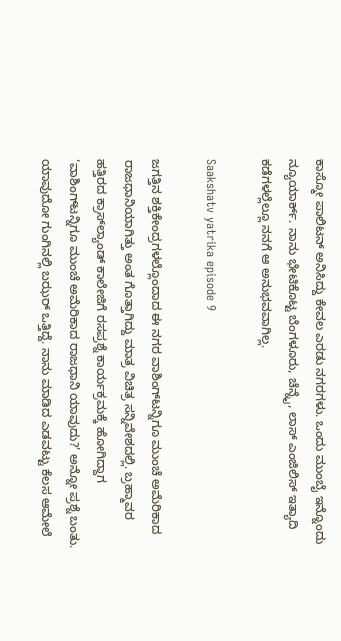ಕಾಸ್ಮೋ ಪಾಲಿಟನ್ ಅನಿಸಿದ್ದು ಕೇವಲ ಎರಡು ನಗರಗಳು. ಒಂದು ಮುಂಬೈ ಇನ್ನೊಂದು ನ್ಯೂಯಾರ್ಕ್. ನಾನು ಭೇಟಿಕೊಟ್ಟ ಬೆಂಗಳೂರು, ಚೆನ್ನೈ, ಲಾಸ್ ಎಂಜಿಲಿಸ್ ಇತ್ಯಾದಿ ಕಡೆಗಳಲ್ಲೆಲ್ಲೂ ನನಗೆ ಆ ಅನುಭವವಾಗಿಲ್ಲ.

Saakshatv yatrika episode 9

ಜಗತ್ತಿ‌ನ ಶಕ್ತಿಕೇಂದ್ರಗಳಲ್ಲೊಂದಾದ ಈ ನಗರ ವಾಶಿಂಗ್‌ಟನ್ನಿಗೂ ಮುಂಚೆ ಅಮೆರಿಕಾದ ರಾಜಧಾನಿಯಾಗಿತ್ತು ಅಂತ ಗೊತ್ತಾಗಿದ್ದು ಮಾತ್ರ ವಿಚಿತ್ರ ಸನ್ನಿವೇಶದಲ್ಲಿ. ಬ್ರಹ್ಮಾವರ ಹತ್ತಿರದ ಕ್ರಾಸ್‌ಲ್ಯಾಂಡ್ ಕಾಲೇಜಿಗೆ ರಸಪ್ರಶ್ನೆ ಕಾರ್ಯಕ್ರಮಕ್ಕೆ ಹೋಗಿದ್ದಾಗ ‘ವಾಶಿಂಗ್‌ಟನ್ನಿಗೂ ಮುಂಚೆ ಅಮೆರಿಕಾದ ರಾಜಧಾನಿ ಯಾವುದು?’ ಅನ್ನೋ ಪ್ರಶ್ನೆ ಬಂತು. ಯಾವುದೋ ಗುಂಗಿನಲ್ಲಿ ಬಝರ್ ಒತ್ತಿದ್ದೆ. ನಾನು ಮಾಡಿದ ಎಡವಟ್ಟು ಕೆಲಸ ಆಮೇಲೆ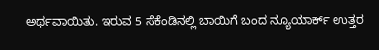ಅರ್ಥವಾಯಿತು. ಇರುವ 5 ಸೆಕೆಂಡಿನಲ್ಲಿ ಬಾಯಿಗೆ ಬಂದ ನ್ಯೂಯಾರ್ಕ್ ಉತ್ತರ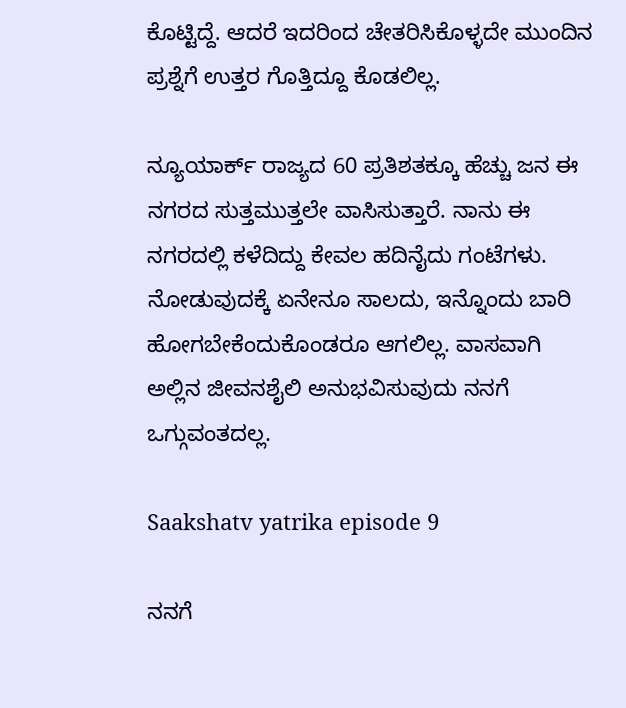ಕೊಟ್ಟಿದ್ದೆ. ಆದರೆ ಇದರಿಂದ ಚೇತರಿಸಿಕೊಳ್ಳದೇ ಮುಂದಿನ ಪ್ರಶ್ನೆಗೆ ಉತ್ತರ ಗೊತ್ತಿದ್ದೂ ಕೊಡಲಿಲ್ಲ.

ನ್ಯೂಯಾರ್ಕ್ ರಾಜ್ಯದ 60 ಪ್ರತಿಶತಕ್ಕೂ ಹೆಚ್ಚು ಜನ ಈ ನಗರದ ಸುತ್ತಮುತ್ತಲೇ ವಾಸಿಸುತ್ತಾರೆ. ನಾನು ಈ ನಗರದಲ್ಲಿ ಕಳೆದಿದ್ದು ಕೇವಲ ಹದಿನೈದು ಗಂಟೆಗಳು. ನೋಡುವುದಕ್ಕೆ ಏನೇನೂ ಸಾಲದು, ಇನ್ನೊಂದು ಬಾರಿ ಹೋಗಬೇಕೆಂದುಕೊಂಡರೂ ಆಗಲಿಲ್ಲ. ವಾಸವಾಗಿ ಅಲ್ಲಿನ ಜೀವನಶೈಲಿ ಅನುಭವಿಸುವುದು ನನಗೆ ಒಗ್ಗುವಂತದಲ್ಲ.

Saakshatv yatrika episode 9

ನನಗೆ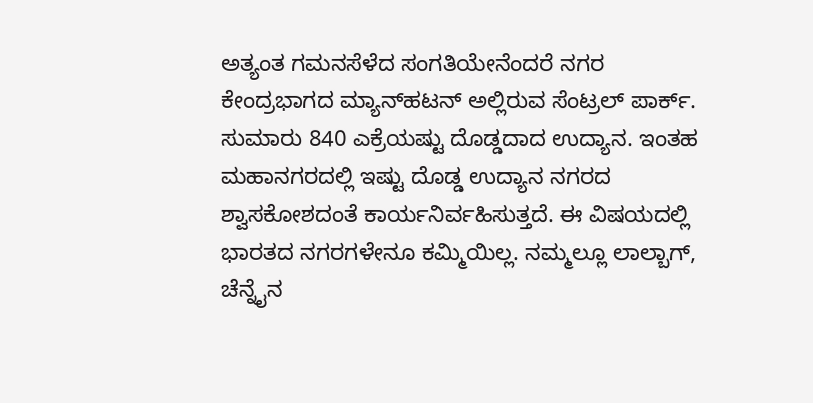ಅತ್ಯಂತ ಗಮನಸೆಳೆದ ಸಂಗತಿಯೇನೆಂದರೆ ನಗರ ಕೇಂದ್ರಭಾಗದ ಮ್ಯಾನ್‌ಹಟನ್‌ ಅಲ್ಲಿರುವ ಸೆಂಟ್ರಲ್ ಪಾರ್ಕ್. ಸುಮಾರು 840 ಎಕ್ರೆಯಷ್ಟು ದೊಡ್ಡದಾದ ಉದ್ಯಾನ. ಇಂತಹ ಮಹಾನಗರದಲ್ಲಿ ಇಷ್ಟು ದೊಡ್ಡ ಉದ್ಯಾನ ನಗರದ ಶ್ವಾಸಕೋಶದಂತೆ ಕಾರ್ಯನಿರ್ವಹಿಸುತ್ತದೆ. ಈ ವಿಷಯದಲ್ಲಿ ಭಾರತದ ನಗರಗಳೇನೂ ಕಮ್ಮಿಯಿಲ್ಲ. ನಮ್ಮಲ್ಲೂ ಲಾಲ್ಬಾಗ್, ಚೆನ್ನೈನ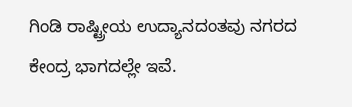ಗಿಂಡಿ ರಾಷ್ಟ್ರೀಯ ಉದ್ಯಾನದಂತವು ನಗರದ ಕೇಂದ್ರ ಭಾಗದಲ್ಲೇ ಇವೆ.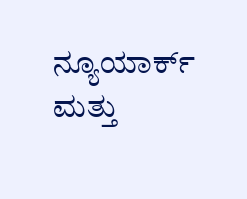ನ್ಯೂಯಾರ್ಕ್ ಮತ್ತು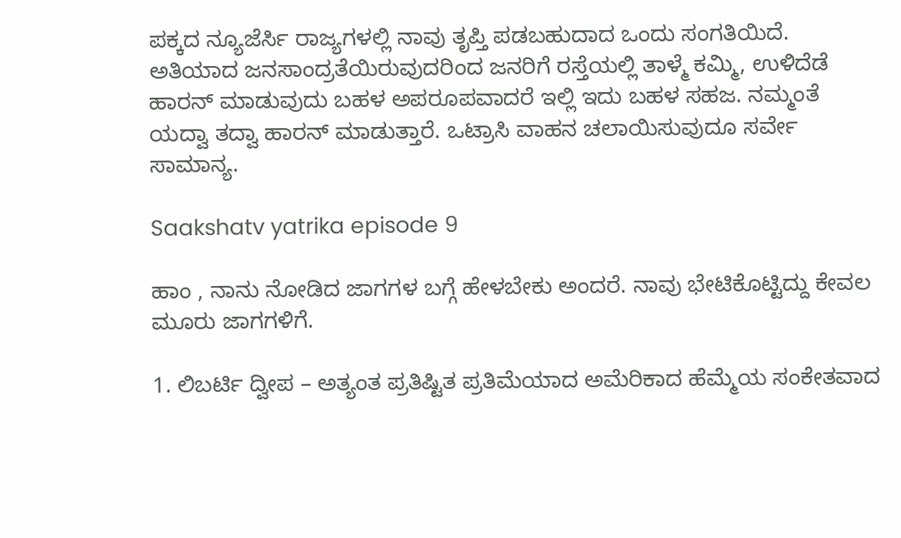ಪಕ್ಕದ ನ್ಯೂಜೆರ್ಸಿ ರಾಜ್ಯಗಳಲ್ಲಿ ನಾವು ತೃಪ್ತಿ ಪಡಬಹುದಾದ ಒಂದು ಸಂಗತಿಯಿದೆ. ಅತಿಯಾದ ಜನಸಾಂದ್ರತೆಯಿರುವುದರಿಂದ ಜನರಿಗೆ ರಸ್ತೆಯಲ್ಲಿ ತಾಳ್ಮೆ ಕಮ್ಮಿ, ಉಳಿದೆಡೆ ಹಾರನ್ ಮಾಡುವುದು ಬಹಳ ಅಪರೂಪವಾದರೆ ಇಲ್ಲಿ ಇದು ಬಹಳ ಸಹಜ. ನಮ್ಮಂತೆ ಯದ್ವಾ ತದ್ವಾ ಹಾರನ್ ಮಾಡುತ್ತಾರೆ. ಒಟ್ರಾಸಿ ವಾಹನ ಚಲಾಯಿಸುವುದೂ ಸರ್ವೇ ಸಾಮಾನ್ಯ.

Saakshatv yatrika episode 9

ಹಾಂ , ನಾನು ನೋಡಿದ ಜಾಗಗಳ ಬಗ್ಗೆ ಹೇಳಬೇಕು ಅಂದರೆ. ನಾವು ಭೇಟಿಕೊಟ್ಟಿದ್ದು ಕೇವಲ ಮೂರು ಜಾಗಗಳಿಗೆ.

1. ಲಿಬರ್ಟಿ ದ್ವೀಪ – ಅತ್ಯಂತ ಪ್ರತಿಷ್ಟಿತ ಪ್ರತಿಮೆಯಾದ ಅಮೆರಿಕಾದ ಹೆಮ್ಮೆಯ ಸಂಕೇತವಾದ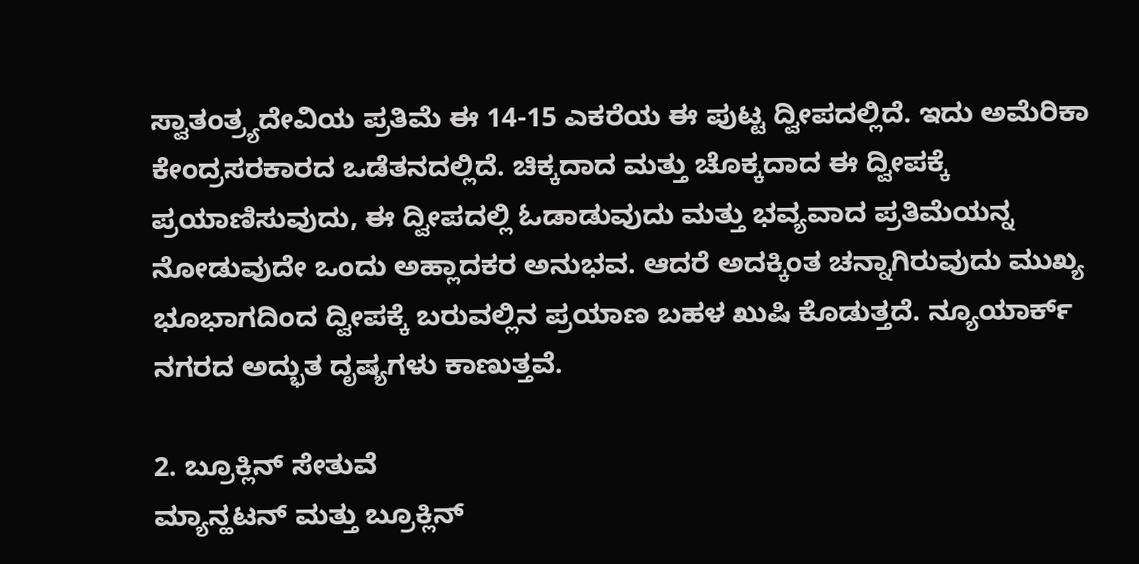ಸ್ವಾತಂತ್ರ್ಯದೇವಿಯ ಪ್ರತಿಮೆ‌ ಈ 14-15 ಎಕರೆಯ ಈ ಪುಟ್ಟ ದ್ವೀಪದಲ್ಲಿದೆ. ಇದು ಅಮೆರಿಕಾ ಕೇಂದ್ರಸರಕಾರದ ಒಡೆತನದಲ್ಲಿದೆ. ಚಿಕ್ಕದಾದ ಮತ್ತು ಚೊಕ್ಕದಾದ ಈ ದ್ವೀಪಕ್ಕೆ ಪ್ರಯಾಣಿಸುವುದು, ಈ ದ್ವೀಪದಲ್ಲಿ ಓಡಾಡುವುದು ಮತ್ತು ಭವ್ಯವಾದ ಪ್ರತಿಮೆಯನ್ನ ನೋಡುವುದೇ ಒಂದು ಅಹ್ಲಾದಕರ ಅನುಭವ. ಆದರೆ ಅದಕ್ಕಿಂತ ಚನ್ನಾಗಿರುವುದು ಮುಖ್ಯ ಭೂಭಾಗದಿಂದ ದ್ವೀಪಕ್ಕೆ ಬರುವಲ್ಲಿನ ಪ್ರಯಾಣ ಬಹಳ ಖುಷಿ ಕೊಡುತ್ತದೆ. ನ್ಯೂಯಾರ್ಕ್ ನಗರದ ಅದ್ಭುತ ದೃಷ್ಯಗಳು ಕಾಣುತ್ತವೆ.

2. ಬ್ರೂಕ್ಲಿನ್ ಸೇತುವೆ
ಮ್ಯಾನ್ಹಟನ್ ಮತ್ತು ಬ್ರೂಕ್ಲಿನ್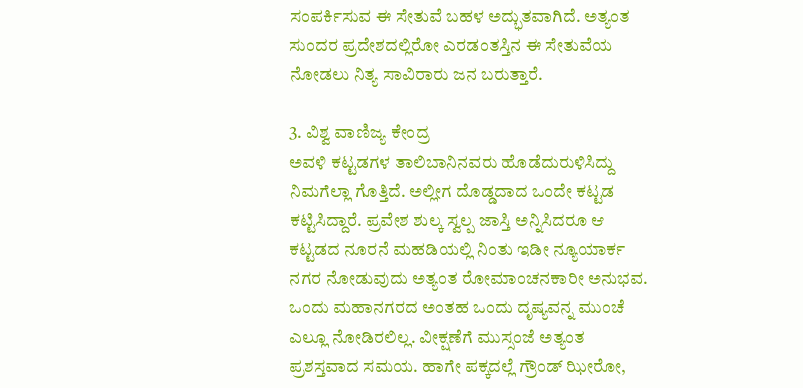ಸಂಪರ್ಕಿಸುವ ಈ ಸೇತುವೆ ಬಹಳ ಅದ್ಭುತವಾಗಿದೆ. ಅತ್ಯಂತ ಸುಂದರ ಪ್ರದೇಶದಲ್ಲಿರೋ ಎರಡಂತಸ್ತಿನ ಈ ಸೇತುವೆಯ ನೋಡಲು ನಿತ್ಯ ಸಾವಿರಾರು ಜನ ಬರುತ್ತಾರೆ.

3. ವಿಶ್ವ ವಾಣಿಜ್ಯ ಕೇಂದ್ರ
ಅವಳಿ ಕಟ್ಟಡಗಳ ತಾಲಿಬಾನಿನವರು ಹೊಡೆದುರುಳಿಸಿದ್ದು ನಿಮಗೆಲ್ಲಾ ಗೊತ್ತಿದೆ. ಅಲ್ಲೀಗ ದೊಡ್ಡದಾದ ಒಂದೇ ಕಟ್ಟಡ ಕಟ್ಟಿಸಿದ್ದಾರೆ. ಪ್ರವೇಶ ಶುಲ್ಕ ಸ್ವಲ್ಪ ಜಾಸ್ತಿ ಅನ್ನಿಸಿದರೂ ಆ ಕಟ್ಟಡದ‌ ನೂರನೆ ಮಹಡಿಯಲ್ಲಿ ನಿಂತು ಇಡೀ ನ್ಯೂಯಾರ್ಕ ನಗರ ನೋಡುವುದು ಅತ್ಯಂತ ರೋಮಾಂಚನಕಾರೀ‌ ಅನುಭವ. ಒಂದು ಮಹಾನಗರದ ಅಂತಹ ಒಂದು ದೃಷ್ಯವನ್ನ ಮುಂಚೆ ಎಲ್ಲೂ ನೋಡಿರಲಿಲ್ಲ. ವೀಕ್ಷಣೆಗೆ ಮುಸ್ಸಂಜೆ ಅತ್ಯಂತ ಪ್ರಶಸ್ತವಾದ ಸಮಯ. ಹಾಗೇ ಪಕ್ಕದಲ್ಲೆ ಗ್ರೌಂಡ್ ಝೀರೋ,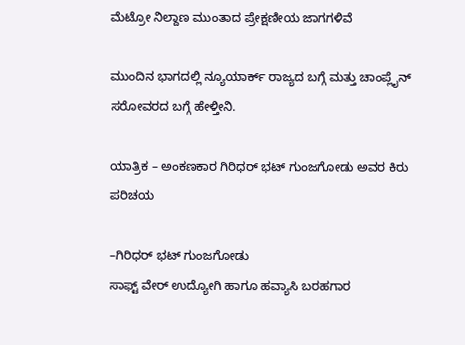ಮೆಟ್ರೋ ನಿಲ್ದಾಣ ಮುಂತಾದ ಪ್ರೇಕ್ಷಣೀಯ ಜಾಗಗಳಿವೆ

ಮುಂದಿನ ಭಾಗದಲ್ಲಿ ನ್ಯೂಯಾರ್ಕ್ ರಾಜ್ಯದ ಬಗ್ಗೆ ಮತ್ತು ಚಾಂಪ್ಲೈನ್ ಸರೋವರದ ಬಗ್ಗೆ ಹೇಳ್ತೀನಿ.

ಯಾತ್ರಿಕ – ಅಂಕಣಕಾರ ಗಿರಿಧರ್ ಭಟ್ ಗುಂಜಗೋಡು ಅವರ ಕಿರು ಪರಿಚಯ

–ಗಿರಿಧರ್ ಭಟ್ ಗುಂಜಗೋಡು
ಸಾಫ್ಟ್ ವೇರ್ ಉದ್ಯೋಗಿ ಹಾಗೂ ಹವ್ಯಾಸಿ ಬರಹಗಾರ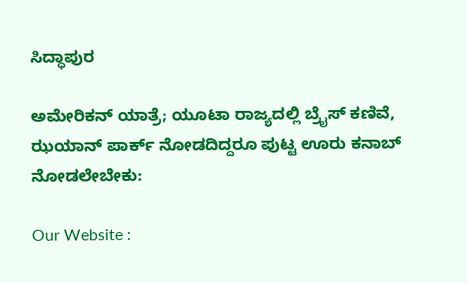ಸಿದ್ಧಾಪುರ

ಅಮೇರಿಕನ್ ಯಾತ್ರೆ; ಯೂಟಾ ರಾಜ್ಯದಲ್ಲಿ ಬ್ರೈಸ್ ಕಣಿವೆ, ಝಯಾನ್ ಪಾರ್ಕ್ ನೋಡದಿದ್ದರೂ ಪುಟ್ಟ ಊರು ಕನಾಬ್ ನೋಡಲೇಬೇಕು:

Our Website :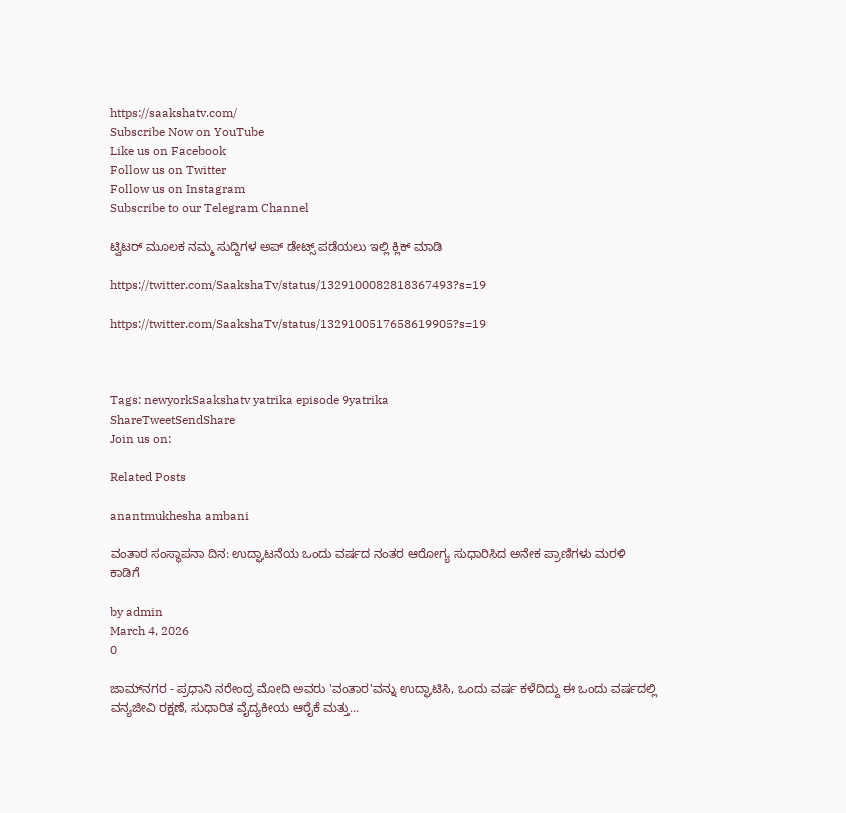https://saakshatv.com/
Subscribe Now on YouTube
Like us on Facebook
Follow us on Twitter
Follow us on Instagram
Subscribe to our Telegram Channel

ಟ್ವಿಟರ್ ಮೂಲಕ ನಮ್ಮ ಸುದ್ದಿಗಳ ಅಪ್ ಡೇಟ್ಸ್ ಪಡೆಯಲು ಇಲ್ಲಿ ಕ್ಲಿಕ್ ಮಾಡಿ

https://twitter.com/SaakshaTv/status/1329100082818367493?s=19

https://twitter.com/SaakshaTv/status/1329100517658619905?s=19



Tags: newyorkSaakshatv yatrika episode 9yatrika
ShareTweetSendShare
Join us on:

Related Posts

anantmukhesha ambani

ವಂತಾರ ಸಂಸ್ಥಾಪನಾ ದಿನ: ಉದ್ಘಾಟನೆಯ ಒಂದು ವರ್ಷದ ನಂತರ ಆರೋಗ್ಯ ಸುಧಾರಿಸಿದ ಅನೇಕ ಪ್ರಾಣಿಗಳು ಮರಳಿ ಕಾಡಿಗೆ

by admin
March 4, 2026
0

ಜಾಮ್‌ನಗರ - ಪ್ರಧಾನಿ ನರೇಂದ್ರ ಮೋದಿ ಅವರು 'ವಂತಾರ'ವನ್ನು ಉದ್ಘಾಟಿಸಿ, ಒಂದು ವರ್ಷ ಕಳೆದಿದ್ದು ಈ ಒಂದು ವರ್ಷದಲ್ಲಿ ವನ್ಯಜೀವಿ ರಕ್ಷಣೆ, ಸುಧಾರಿತ ವೈದ್ಯಕೀಯ ಆರೈಕೆ ಮತ್ತು...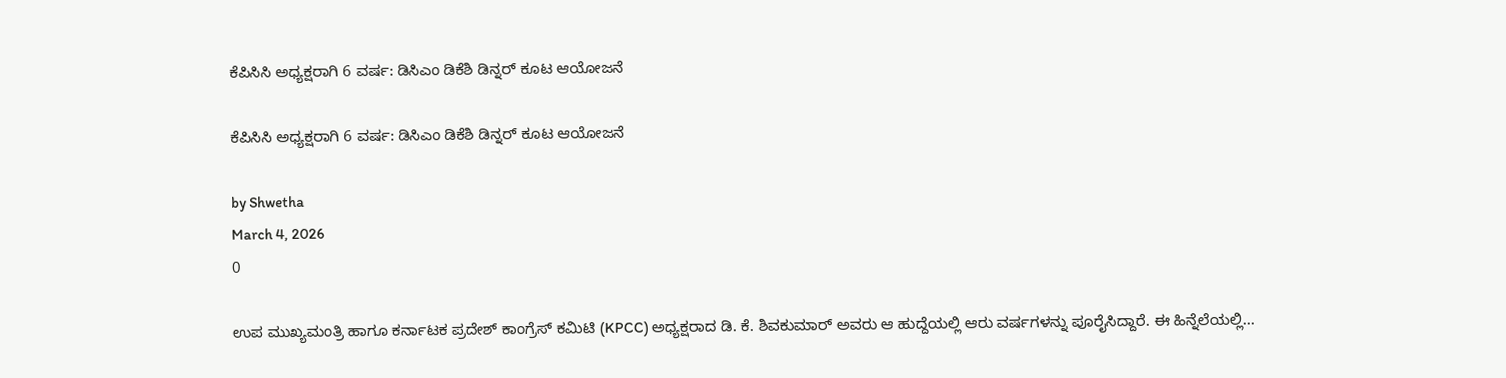ಕೆಪಿಸಿಸಿ ಅಧ್ಯಕ್ಷರಾಗಿ 6 ವರ್ಷ: ಡಿಸಿಎಂ ಡಿಕೆಶಿ ಡಿನ್ನರ್ ಕೂಟ ಆಯೋಜನೆ

ಕೆಪಿಸಿಸಿ ಅಧ್ಯಕ್ಷರಾಗಿ 6 ವರ್ಷ: ಡಿಸಿಎಂ ಡಿಕೆಶಿ ಡಿನ್ನರ್ ಕೂಟ ಆಯೋಜನೆ

by Shwetha
March 4, 2026
0

ಉಪ ಮುಖ್ಯಮಂತ್ರಿ ಹಾಗೂ ಕರ್ನಾಟಕ ಪ್ರದೇಶ್ ಕಾಂಗ್ರೆಸ್ ಕಮಿಟಿ (KPCC) ಅಧ್ಯಕ್ಷರಾದ ಡಿ. ಕೆ. ಶಿವಕುಮಾರ್ ಅವರು ಆ ಹುದ್ದೆಯಲ್ಲಿ ಆರು ವರ್ಷಗಳನ್ನು ಪೂರೈಸಿದ್ದಾರೆ. ಈ ಹಿನ್ನೆಲೆಯಲ್ಲಿ...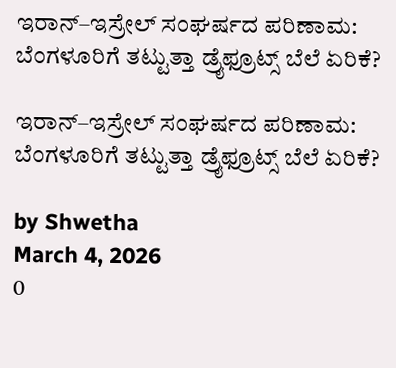ಇರಾನ್–ಇಸ್ರೇಲ್ ಸಂಘರ್ಷದ ಪರಿಣಾಮ: ಬೆಂಗಳೂರಿಗೆ ತಟ್ಟುತ್ತಾ ಡ್ರೈಫ್ರೂಟ್ಸ್ ಬೆಲೆ ಏರಿಕೆ?

ಇರಾನ್–ಇಸ್ರೇಲ್ ಸಂಘರ್ಷದ ಪರಿಣಾಮ: ಬೆಂಗಳೂರಿಗೆ ತಟ್ಟುತ್ತಾ ಡ್ರೈಫ್ರೂಟ್ಸ್ ಬೆಲೆ ಏರಿಕೆ?

by Shwetha
March 4, 2026
0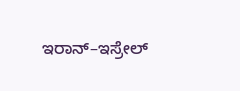ಇರಾನ್–ಇಸ್ರೇಲ್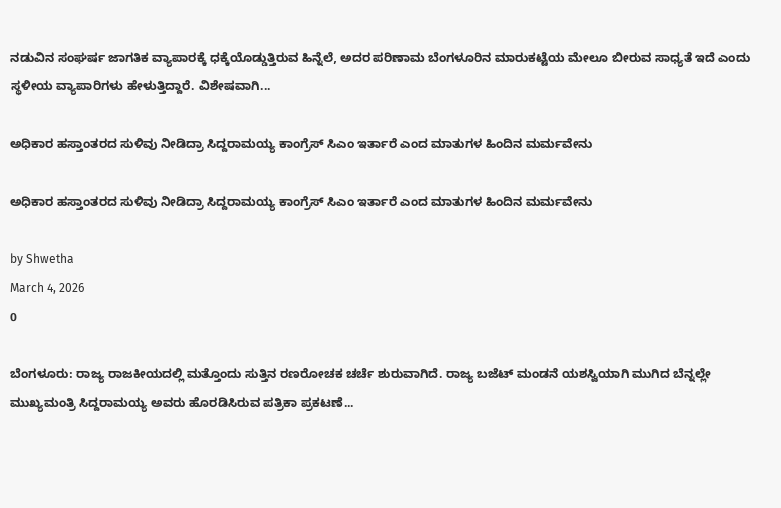ನಡುವಿನ ಸಂಘರ್ಷ ಜಾಗತಿಕ ವ್ಯಾಪಾರಕ್ಕೆ ಧಕ್ಕೆಯೊಡ್ಡುತ್ತಿರುವ ಹಿನ್ನೆಲೆ, ಅದರ ಪರಿಣಾಮ ಬೆಂಗಳೂರಿನ ಮಾರುಕಟ್ಟೆಯ ಮೇಲೂ ಬೀರುವ ಸಾಧ್ಯತೆ ಇದೆ ಎಂದು ಸ್ಥಳೀಯ ವ್ಯಾಪಾರಿಗಳು ಹೇಳುತ್ತಿದ್ದಾರೆ. ವಿಶೇಷವಾಗಿ...

ಅಧಿಕಾರ ಹಸ್ತಾಂತರದ ಸುಳಿವು ನೀಡಿದ್ರಾ ಸಿದ್ದರಾಮಯ್ಯ ಕಾಂಗ್ರೆಸ್ ಸಿಎಂ ಇರ್ತಾರೆ ಎಂದ ಮಾತುಗಳ ಹಿಂದಿನ ಮರ್ಮವೇನು

ಅಧಿಕಾರ ಹಸ್ತಾಂತರದ ಸುಳಿವು ನೀಡಿದ್ರಾ ಸಿದ್ದರಾಮಯ್ಯ ಕಾಂಗ್ರೆಸ್ ಸಿಎಂ ಇರ್ತಾರೆ ಎಂದ ಮಾತುಗಳ ಹಿಂದಿನ ಮರ್ಮವೇನು

by Shwetha
March 4, 2026
0

ಬೆಂಗಳೂರು: ರಾಜ್ಯ ರಾಜಕೀಯದಲ್ಲಿ ಮತ್ತೊಂದು ಸುತ್ತಿನ ರಣರೋಚಕ ಚರ್ಚೆ ಶುರುವಾಗಿದೆ. ರಾಜ್ಯ ಬಜೆಟ್ ಮಂಡನೆ ಯಶಸ್ವಿಯಾಗಿ ಮುಗಿದ ಬೆನ್ನಲ್ಲೇ ಮುಖ್ಯಮಂತ್ರಿ ಸಿದ್ದರಾಮಯ್ಯ ಅವರು ಹೊರಡಿಸಿರುವ ಪತ್ರಿಕಾ ಪ್ರಕಟಣೆ...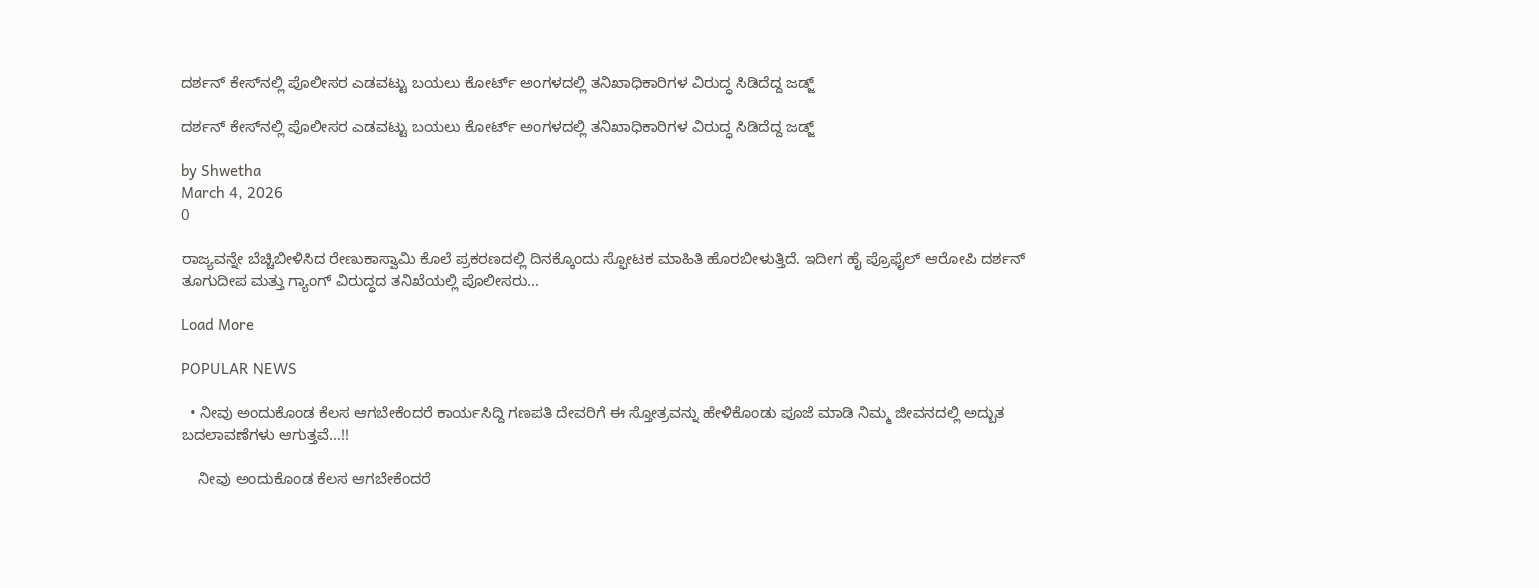ದರ್ಶನ್ ಕೇಸ್‌ನಲ್ಲಿ ಪೊಲೀಸರ ಎಡವಟ್ಟು ಬಯಲು ಕೋರ್ಟ್ ಅಂಗಳದಲ್ಲಿ ತನಿಖಾಧಿಕಾರಿಗಳ ವಿರುದ್ಧ ಸಿಡಿದೆದ್ದ ಜಡ್ಜ್

ದರ್ಶನ್ ಕೇಸ್‌ನಲ್ಲಿ ಪೊಲೀಸರ ಎಡವಟ್ಟು ಬಯಲು ಕೋರ್ಟ್ ಅಂಗಳದಲ್ಲಿ ತನಿಖಾಧಿಕಾರಿಗಳ ವಿರುದ್ಧ ಸಿಡಿದೆದ್ದ ಜಡ್ಜ್

by Shwetha
March 4, 2026
0

ರಾಜ್ಯವನ್ನೇ ಬೆಚ್ಚಿಬೀಳಿಸಿದ ರೇಣುಕಾಸ್ವಾಮಿ ಕೊಲೆ ಪ್ರಕರಣದಲ್ಲಿ ದಿನಕ್ಕೊಂದು ಸ್ಫೋಟಕ ಮಾಹಿತಿ ಹೊರಬೀಳುತ್ತಿದೆ. ಇದೀಗ ಹೈ ಪ್ರೊಫೈಲ್ ಆರೋಪಿ ದರ್ಶನ್ ತೂಗುದೀಪ ಮತ್ತು ಗ್ಯಾಂಗ್ ವಿರುದ್ಧದ ತನಿಖೆಯಲ್ಲಿ ಪೊಲೀಸರು...

Load More

POPULAR NEWS

  • ನೀವು ಅಂದುಕೊಂಡ ಕೆಲಸ ಆಗಬೇಕೆಂದರೆ ಕಾರ್ಯಸಿದ್ದಿ ಗಣಪತಿ ದೇವರಿಗೆ ಈ ಸ್ತೋತ್ರವನ್ನು ಹೇಳಿಕೊಂಡು ಪೂಜೆ ಮಾಡಿ ನಿಮ್ಮ ಜೀವನದಲ್ಲಿ ಅದ್ಬುತ ಬದಲಾವಣೆಗಳು ಆಗುತ್ತವೆ…!!

    ನೀವು ಅಂದುಕೊಂಡ ಕೆಲಸ ಆಗಬೇಕೆಂದರೆ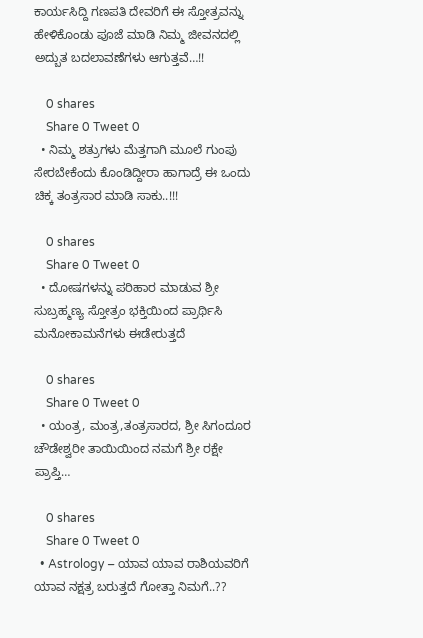ಕಾರ್ಯಸಿದ್ದಿ ಗಣಪತಿ ದೇವರಿಗೆ ಈ ಸ್ತೋತ್ರವನ್ನು ಹೇಳಿಕೊಂಡು ಪೂಜೆ ಮಾಡಿ ನಿಮ್ಮ ಜೀವನದಲ್ಲಿ ಅದ್ಬುತ ಬದಲಾವಣೆಗಳು ಆಗುತ್ತವೆ…!!

    0 shares
    Share 0 Tweet 0
  • ನಿಮ್ಮ ಶತ್ರುಗಳು ಮೆತ್ತಗಾಗಿ ಮೂಲೆ ಗುಂಪು ಸೇರಬೇಕೆಂದು ಕೊಂಡಿದ್ದೀರಾ ಹಾಗಾದ್ರೆ ಈ ಒಂದು ಚಿಕ್ಕ ತಂತ್ರಸಾರ ಮಾಡಿ ಸಾಕು..!!!

    0 shares
    Share 0 Tweet 0
  • ದೋಷಗಳನ್ನು ಪರಿಹಾರ ಮಾಡುವ ಶ್ರೀ ಸುಬ್ರಹ್ಮಣ್ಯ ಸ್ತೋತ್ರಂ ಭಕ್ತಿಯಿಂದ ಪ್ರಾರ್ಥಿಸಿ ಮನೋಕಾಮನೆಗಳು ಈಡೇರುತ್ತದೆ

    0 shares
    Share 0 Tweet 0
  • ಯಂತ್ರ, ಮಂತ್ರ,ತಂತ್ರಸಾರದ, ಶ್ರೀ ಸಿಗಂದೂರ ಚೌಡೇಶ್ವರೀ ತಾಯಿಯಿಂದ ನಮಗೆ ಶ್ರೀ ರಕ್ಷೇ ಪ್ರಾಪ್ತಿ…

    0 shares
    Share 0 Tweet 0
  • Astrology – ಯಾವ ಯಾವ ರಾಶಿಯವರಿಗೆ ಯಾವ ನಕ್ಷತ್ರ ಬರುತ್ತದೆ ಗೋತ್ತಾ ನಿಮಗೆ..??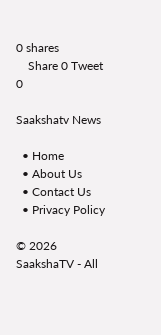0 shares
    Share 0 Tweet 0

Saakshatv News

  • Home
  • About Us
  • Contact Us
  • Privacy Policy

© 2026 SaakshaTV - All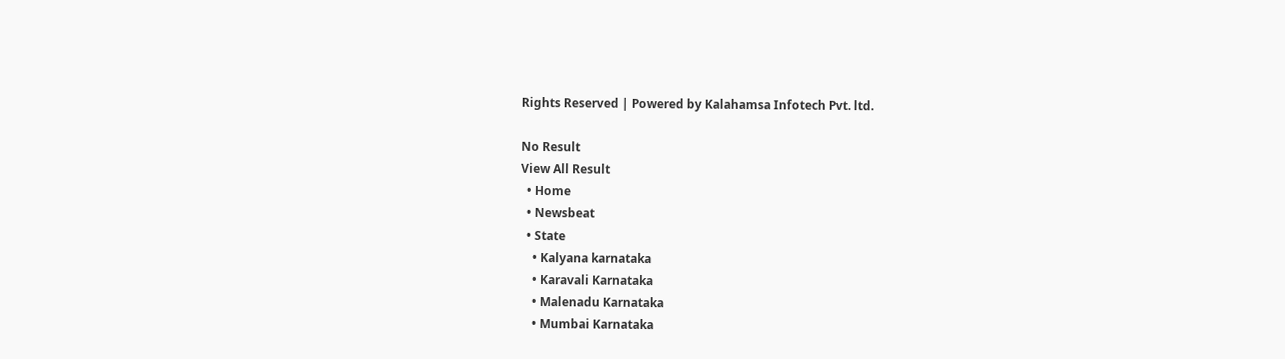Rights Reserved | Powered by Kalahamsa Infotech Pvt. ltd.

No Result
View All Result
  • Home
  • Newsbeat
  • State
    • Kalyana karnataka
    • Karavali Karnataka
    • Malenadu Karnataka
    • Mumbai Karnataka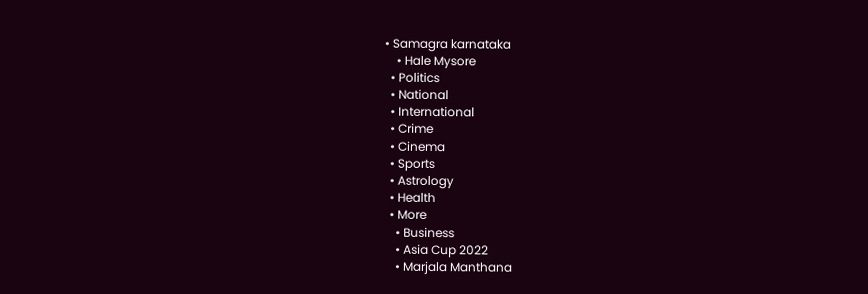• Samagra karnataka
    • Hale Mysore
  • Politics
  • National
  • International
  • Crime
  • Cinema
  • Sports
  • Astrology
  • Health
  • More
    • Business
    • Asia Cup 2022
    • Marjala Manthana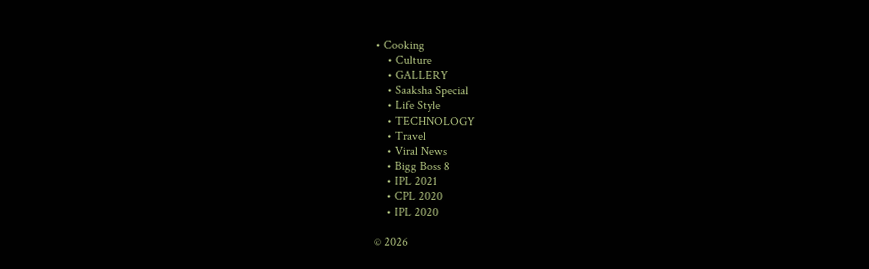• Cooking
    • Culture
    • GALLERY
    • Saaksha Special
    • Life Style
    • TECHNOLOGY
    • Travel
    • Viral News
    • Bigg Boss 8
    • IPL 2021
    • CPL 2020
    • IPL 2020

© 2026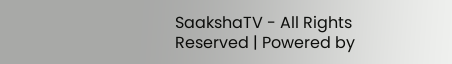SaakshaTV - All Rights Reserved | Powered by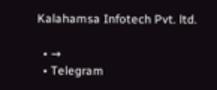Kalahamsa Infotech Pvt. ltd.

  • →
  • Telegram